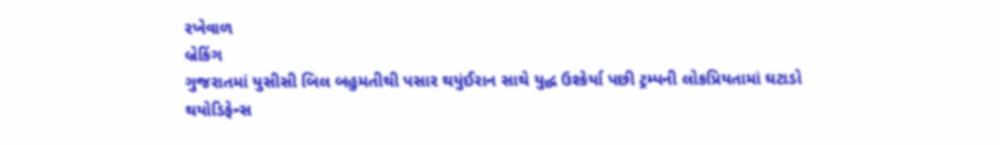રખેવાળ
બ્રેકિંગ
ગુજરાતમાં યુસીસી બિલ બહુમતીથી પસાર થયુંઈરાન સાથે યુદ્ધ ઉશ્કેર્યા પછી ટ્રમ્પની લોકપ્રિયતામાં ઘટાડો થયોડિફેન્સ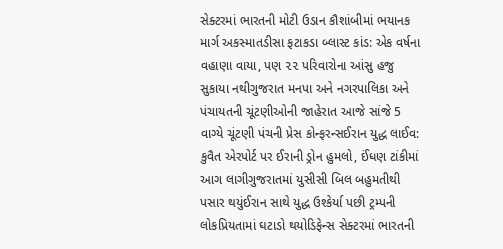સેક્ટરમાં ભારતની મોટી ઉડાન કૌશાંબીમાં ભયાનક માર્ગ અકસ્માતડીસા ફટાકડા બ્લાસ્ટ કાંડ: એક વર્ષના વહાણા વાયા, પણ ૨૨ પરિવારોના આંસુ હજુ સુકાયા નથીગુજરાત મનપા અને નગરપાલિકા અને પંચાયતની ચૂંટણીઓની જાહેરાત આજે સાંજે 5 વાગ્યે ચૂંટણી પંચની પ્રેસ કોન્ફરન્સઈરાન યુદ્ધ લાઈવ: કુવૈત એરપોર્ટ પર ઈરાની ડ્રોન હુમલો, ઈંધણ ટાંકીમાં આગ લાગીગુજરાતમાં યુસીસી બિલ બહુમતીથી પસાર થયુંઈરાન સાથે યુદ્ધ ઉશ્કેર્યા પછી ટ્રમ્પની લોકપ્રિયતામાં ઘટાડો થયોડિફેન્સ સેક્ટરમાં ભારતની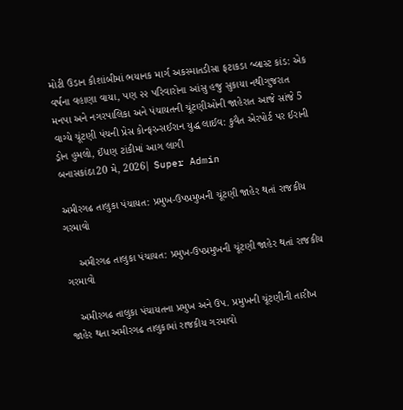મોટી ઉડાન કૌશાંબીમાં ભયાનક માર્ગ અકસ્માતડીસા ફટાકડા બ્લાસ્ટ કાંડ: એક વર્ષના વહાણા વાયા, પણ ૨૨ પરિવારોના આંસુ હજુ સુકાયા નથીગુજરાત મનપા અને નગરપાલિકા અને પંચાયતની ચૂંટણીઓની જાહેરાત આજે સાંજે 5 વાગ્યે ચૂંટણી પંચની પ્રેસ કોન્ફરન્સઈરાન યુદ્ધ લાઈવ: કુવૈત એરપોર્ટ પર ઈરાની ડ્રોન હુમલો, ઈંધણ ટાંકીમાં આગ લાગી
બનાસકાંઠા20 મે, 2026| Super Admin

અમીરગઢ તાલુકા પંચાયત: પ્રમુખ-ઉપપ્રમુખની ચૂંટણી જાહેર થતાં રાજકીય ગરમાવો

    અમીરગઢ તાલુકા પંચાયત: પ્રમુખ-ઉપપ્રમુખની ચૂંટણી જાહેર થતાં રાજકીય ગરમાવો

   અમીરગઢ તાલુકા પંચાયતના પ્રમુખ અને ઉપ. પ્રમુખની ચૂંટણીની તારીખ જાહેર થતા અમીરગઢ તાલુકામાં રાજકીય ગરમાવો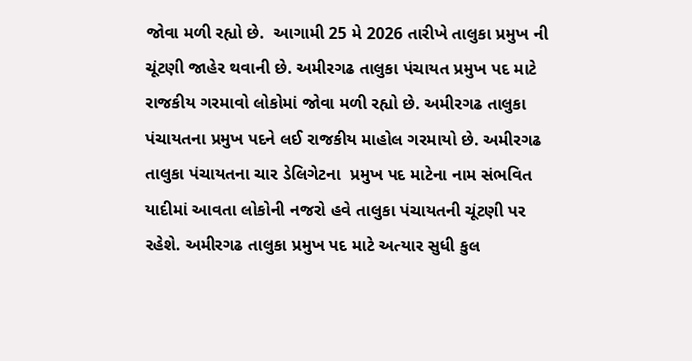જોવા મળી રહ્યો છે.  આગામી 25 મે 2026 તારીખે તાલુકા પ્રમુખ ની ચૂંટણી જાહેર થવાની છે. અમીરગઢ તાલુકા પંચાયત પ્રમુખ પદ માટે રાજકીય ગરમાવો લોકોમાં જોવા મળી રહ્યો છે. અમીરગઢ તાલુકા પંચાયતના પ્રમુખ પદને લઈ રાજકીય માહોલ ગરમાયો છે. અમીરગઢ તાલુકા પંચાયતના ચાર ડેલિગેટના  પ્રમુખ પદ માટેના નામ સંભવિત યાદીમાં આવતા લોકોની નજરો હવે તાલુકા પંચાયતની ચૂંટણી પર રહેશે. અમીરગઢ તાલુકા પ્રમુખ પદ માટે અત્યાર સુધી કુલ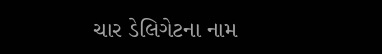ચાર ડેલિગેટના નામ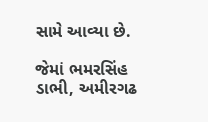સામે આવ્યા છે.

જેમાં ભમરસિંહ ડાભી, અમીરગઢ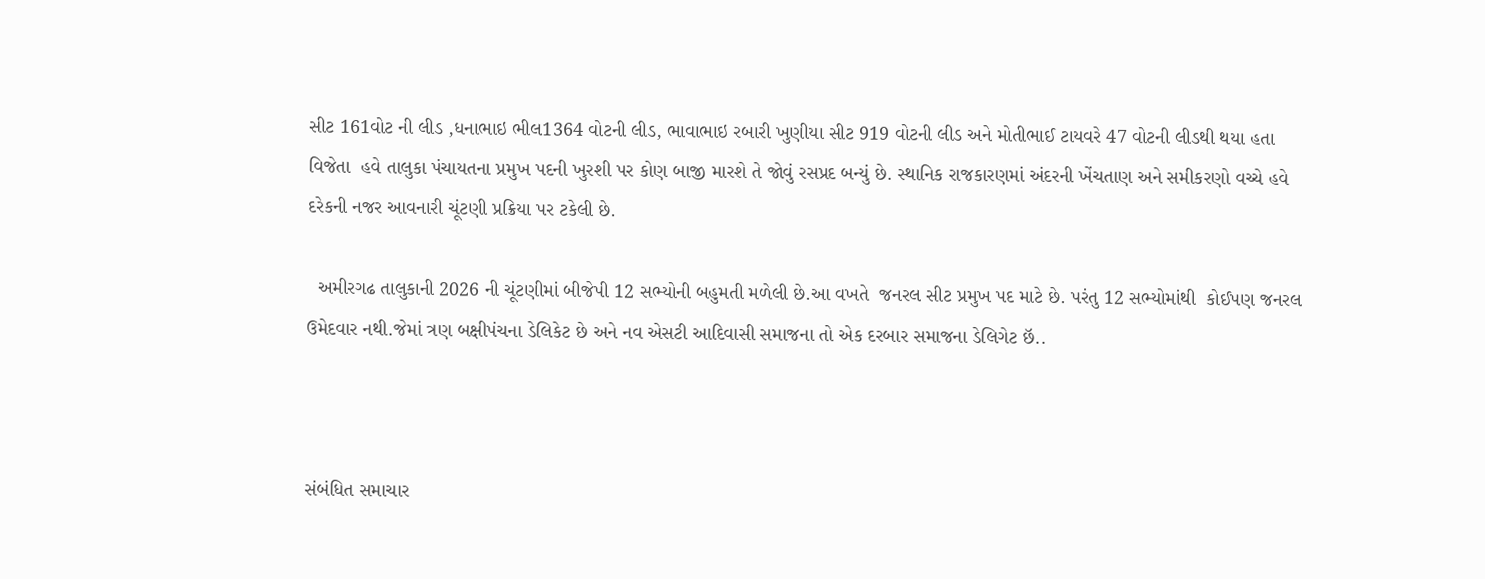સીટ 161વોટ ની લીડ ,ધનાભાઇ ભીલ1364 વોટની લીડ, ભાવાભાઇ રબારી ખુણીયા સીટ 919 વોટની લીડ અને મોતીભાઈ ટાયવરે 47 વોટની લીડથી થયા હતા વિજેતા  હવે તાલુકા પંચાયતના પ્રમુખ પદની ખુરશી પર કોણ બાજી મારશે તે જોવું રસપ્રદ બન્યું છે. સ્થાનિક રાજકારણમાં અંદરની ખેંચતાણ અને સમીકરણો વચ્ચે હવે દરેકની નજર આવનારી ચૂંટણી પ્રક્રિયા પર ટકેલી છે.

  અમીરગઢ તાલુકાની 2026 ની ચૂંટણીમાં બીજેપી 12 સભ્યોની બહુમતી મળેલી છે.આ વખતે  જનરલ સીટ પ્રમુખ પદ માટે છે. પરંતુ 12 સભ્યોમાંથી  કોઈપણ જનરલ ઉમેદવાર નથી.જેમાં ત્રણ બક્ષીપંચના ડેલિકેટ છે અને નવ એસટી આદિવાસી સમાજના તો એક દરબાર સમાજના ડેલિગેટ છૅ..



સંબંધિત સમાચાર